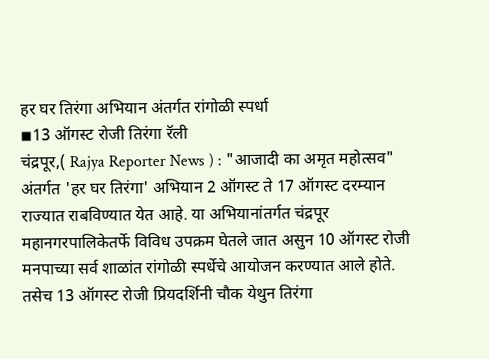हर घर तिरंगा अभियान अंतर्गत रांगोळी स्पर्धा
◾13 ऑगस्ट रोजी तिरंगा रॅली
चंद्रपूर,( Rajya Reporter News ) : "आजादी का अमृत महोत्सव" अंतर्गत 'हर घर तिरंगा' अभियान 2 ऑगस्ट ते 17 ऑगस्ट दरम्यान राज्यात राबविण्यात येत आहे. या अभियानांतर्गत चंद्रपूर महानगरपालिकेतर्फे विविध उपक्रम घेतले जात असुन 10 ऑगस्ट रोजी मनपाच्या सर्व शाळांत रांगोळी स्पर्धेचे आयोजन करण्यात आले होते. तसेच 13 ऑगस्ट रोजी प्रियदर्शिनी चौक येथुन तिरंगा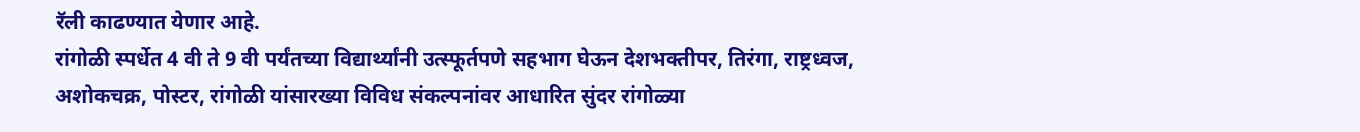रॅली काढण्यात येणार आहे.
रांगोळी स्पर्धेत 4 वी ते 9 वी पर्यंतच्या विद्यार्थ्यांनी उत्स्फूर्तपणे सहभाग घेऊन देशभक्तीपर, तिरंगा, राष्ट्रध्वज, अशोकचक्र, पोस्टर, रांगोळी यांसारख्या विविध संकल्पनांवर आधारित सुंदर रांगोळ्या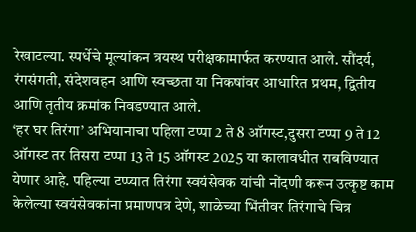रेखाटल्या. स्पर्धेचे मूल्यांकन त्रयस्थ परीक्षकामार्फत करण्यात आले. सौंदर्य, रंगसंगती, संदेशवहन आणि स्वच्छता या निकषांवर आधारित प्रथम, द्वितीय आणि तृतीय क्रमांक निवडण्यात आले.
‘हर घर तिरंगा’ अभियानाचा पहिला टप्पा 2 ते 8 ऑगस्ट,दुसरा टप्पा 9 ते 12 ऑगस्ट तर तिसरा टप्पा 13 ते 15 ऑगस्ट 2025 या कालावधीत राबविण्यात येणार आहे. पहिल्या टप्प्यात तिरंगा स्वयंसेवक यांची नोंदणी करून उत्कृष्ट काम केलेल्या स्वयंसेवकांना प्रमाणपत्र देणे, शाळेच्या भिंतीवर तिरंगाचे चित्र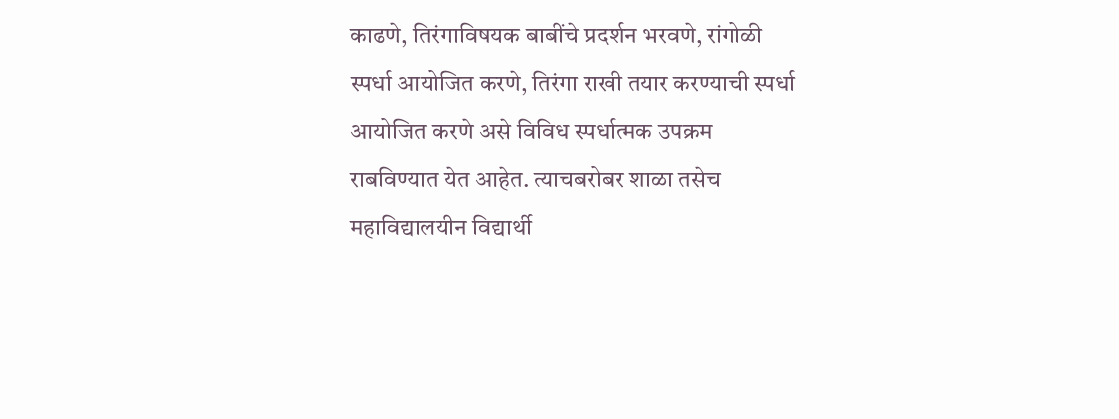काढणे, तिरंगाविषयक बाबींचे प्रदर्शन भरवणे, रांगोळी स्पर्धा आयोजित करणे, तिरंगा राखी तयार करण्याची स्पर्धा आयोजित करणे असे विविध स्पर्धात्मक उपक्रम राबविण्यात येत आहेत. त्याचबरोबर शाळा तसेच महाविद्यालयीन विद्यार्थी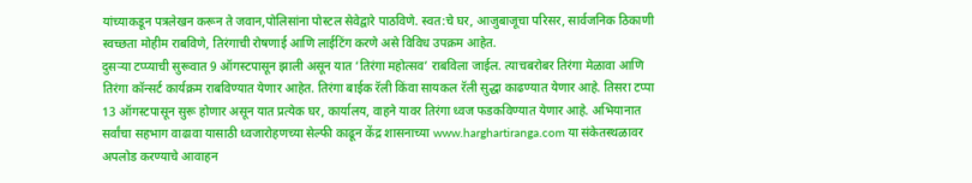यांच्याकडून पत्रलेखन करून ते जवान,पोलिसांना पोस्टल सेवेद्वारे पाठविणे. स्वत:चे घर, आजुबाजूचा परिसर, सार्वजनिक ठिकाणी स्वच्छता मोहीम राबविणे, तिरंगाची रोषणाई आणि लाईटिंग करणे असे विविध उपक्रम आहेत.
दुसऱ्या टप्प्याची सुरूवात 9 ऑगस्टपासून झाली असून यात ‘तिरंगा महोत्सव’ राबविला जाईल. त्याचबरोबर तिरंगा मेळावा आणि तिरंगा कॉन्सर्ट कार्यक्रम राबविण्यात येणार आहेत. तिरंगा बाईक रॅली किंवा सायकल रॅली सुद्धा काढण्यात येणार आहे. तिसरा टप्पा 13 ऑगस्टपासून सुरू होणार असून यात प्रत्येक घर, कार्यालय, वाहने यावर तिरंगा ध्वज फडकविण्यात येणार आहे. अभियानात सर्वांचा सहभाग वाढावा यासाठी ध्वजारोहणच्या सेल्फी काढून केंद्र शासनाच्या www.harghartiranga.com या संकेतस्थळावर अपलोड करण्याचे आवाहन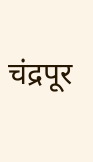चंद्रपूर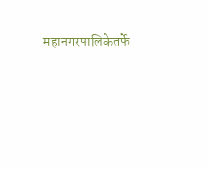महानगरपालिकेतर्फे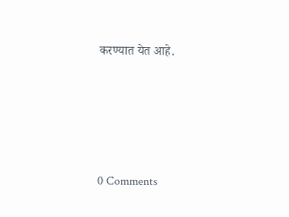करण्यात येत आहे.






0 Comments